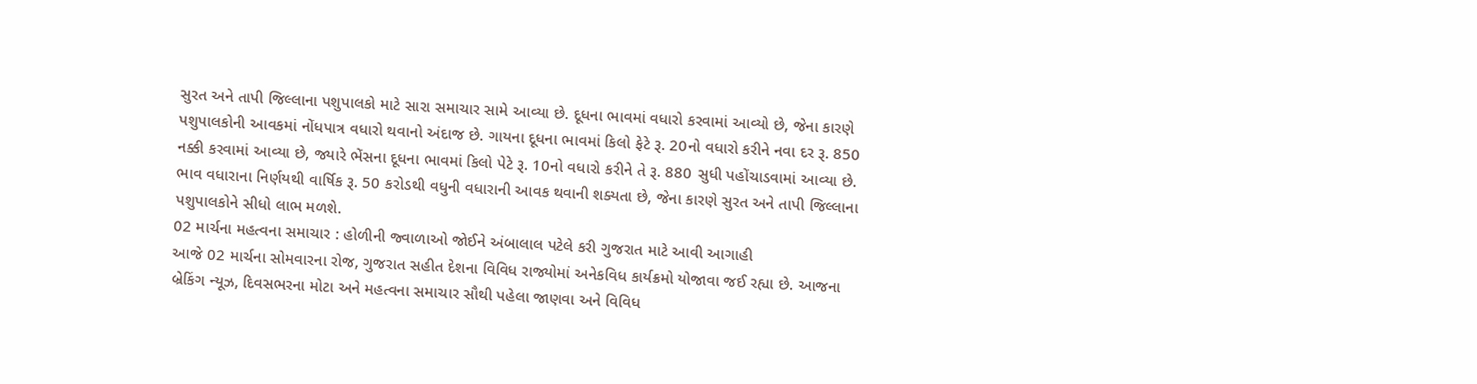સુરત અને તાપી જિલ્લાના પશુપાલકો માટે સારા સમાચાર સામે આવ્યા છે. દૂધના ભાવમાં વધારો કરવામાં આવ્યો છે, જેના કારણે પશુપાલકોની આવકમાં નોંધપાત્ર વધારો થવાનો અંદાજ છે. ગાયના દૂધના ભાવમાં કિલો ફેટે રૂ. 20નો વધારો કરીને નવા દર રૂ. 850 નક્કી કરવામાં આવ્યા છે, જ્યારે ભેંસના દૂધના ભાવમાં કિલો પેટે રૂ. 10નો વધારો કરીને તે રૂ. 880 સુધી પહોંચાડવામાં આવ્યા છે. ભાવ વધારાના નિર્ણયથી વાર્ષિક રૂ. 50 કરોડથી વધુની વધારાની આવક થવાની શક્યતા છે, જેના કારણે સુરત અને તાપી જિલ્લાના પશુપાલકોને સીધો લાભ મળશે.
02 માર્ચના મહત્વના સમાચાર : હોળીની જ્વાળાઓ જોઈને અંબાલાલ પટેલે કરી ગુજરાત માટે આવી આગાહી
આજે 02 માર્ચના સોમવારના રોજ, ગુજરાત સહીત દેશના વિવિધ રાજ્યોમાં અનેકવિધ કાર્યક્રમો યોજાવા જઈ રહ્યા છે. આજના બ્રેકિંગ ન્યૂઝ, દિવસભરના મોટા અને મહત્વના સમાચાર સૌથી પહેલા જાણવા અને વિવિધ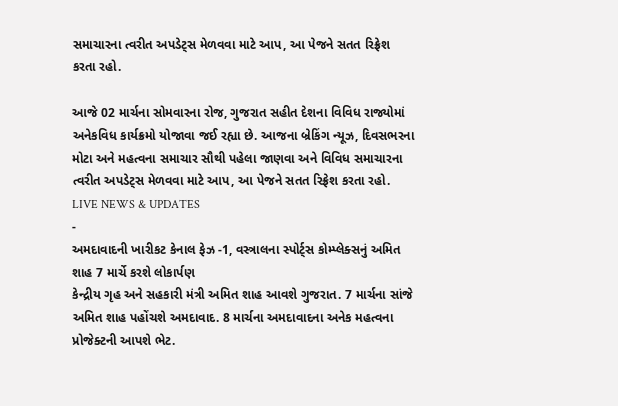સમાચારના ત્વરીત અપડેટ્સ મેળવવા માટે આપ, આ પેજને સતત રિફ્રેશ કરતા રહો.

આજે 02 માર્ચના સોમવારના રોજ, ગુજરાત સહીત દેશના વિવિધ રાજ્યોમાં અનેકવિધ કાર્યક્રમો યોજાવા જઈ રહ્યા છે. આજના બ્રેકિંગ ન્યૂઝ, દિવસભરના મોટા અને મહત્વના સમાચાર સૌથી પહેલા જાણવા અને વિવિધ સમાચારના ત્વરીત અપડેટ્સ મેળવવા માટે આપ, આ પેજને સતત રિફ્રેશ કરતા રહો.
LIVE NEWS & UPDATES
-
અમદાવાદની ખારીકટ કેનાલ ફેઝ -1, વસ્ત્રાલના સ્પોર્ટ્સ કોમ્પ્લેક્સનું અમિત શાહ 7 માર્ચે કરશે લોકાર્પણ
કેન્દ્રીય ગૃહ અને સહકારી મંત્રી અમિત શાહ આવશે ગુજરાત. 7 માર્ચના સાંજે અમિત શાહ પહોંચશે અમદાવાદ. 8 માર્ચના અમદાવાદના અનેક મહત્વના પ્રોજેક્ટની આપશે ભેટ.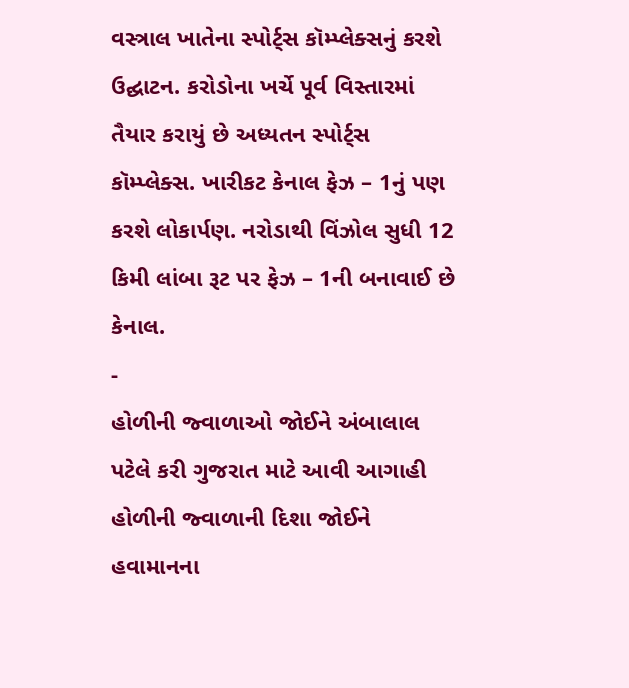વસ્ત્રાલ ખાતેના સ્પોર્ટ્સ કૉમ્પ્લેક્સનું કરશે ઉદ્ઘાટન. કરોડોના ખર્ચે પૂર્વ વિસ્તારમાં તૈયાર કરાયું છે અધ્યતન સ્પોર્ટ્સ કૉમ્પ્લેક્સ. ખારીકટ કેનાલ ફેઝ – 1નું પણ કરશે લોકાર્પણ. નરોડાથી વિંઝોલ સુધી 12 કિમી લાંબા રૂટ પર ફેઝ – 1ની બનાવાઈ છે કેનાલ.
-
હોળીની જ્વાળાઓ જોઈને અંબાલાલ પટેલે કરી ગુજરાત માટે આવી આગાહી
હોળીની જ્વાળાની દિશા જોઈને હવામાનના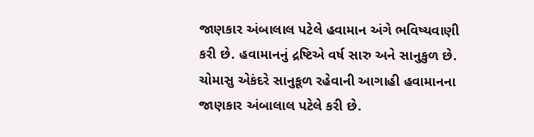જાણકાર અંબાલાલ પટેલે હવામાન અંગે ભવિષ્યવાણી કરી છે. હવામાનનું દ્રષ્ટિએ વર્ષ સારુ અને સાનુકુળ છે. ચોમાસુ એકંદરે સાનુકૂળ રહેવાની આગાહી હવામાનના જાણકાર અંબાલાલ પટેલે કરી છે.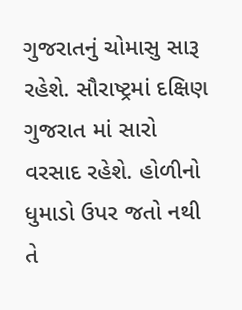ગુજરાતનું ચોમાસુ સારૂ રહેશે. સૌરાષ્ટ્રમાં દક્ષિણ ગુજરાત માં સારો વરસાદ રહેશે. હોળીનો ધુમાડો ઉપર જતો નથી તે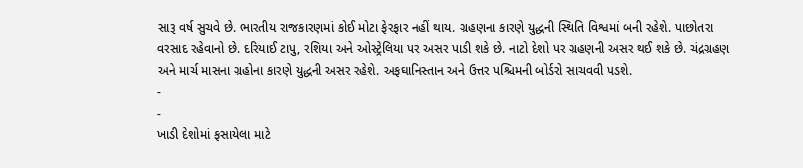સારૂ વર્ષ સુચવે છે. ભારતીય રાજકારણમાં કોઈ મોટા ફેરફાર નહીં થાય. ગ્રહણના કારણે યુદ્ધની સ્થિતિ વિશ્વમાં બની રહેશે. પાછોતરા વરસાદ રહેવાનો છે. દરિયાઈ ટાપુ, રશિયા અને ઓસ્ટ્રેલિયા પર અસર પાડી શકે છે. નાટો દેશો પર ગ્રહણની અસર થઈ શકે છે. ચંદ્રગ્રહણ અને માર્ચ માસના ગ્રહોના કારણે યુદ્ધની અસર રહેશે. અફઘાનિસ્તાન અને ઉત્તર પશ્ચિમની બોર્ડરો સાચવવી પડશે.
-
-
ખાડી દેશોમાં ફસાયેલા માટે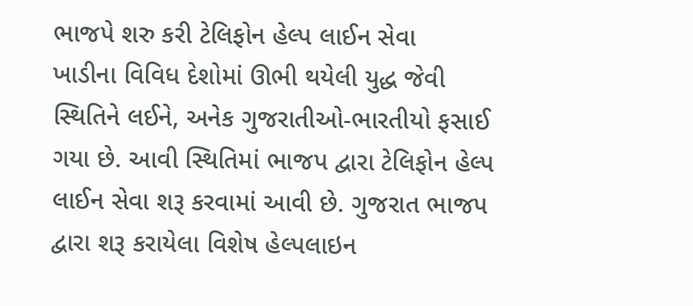ભાજપે શરુ કરી ટેલિફોન હેલ્પ લાઈન સેવા
ખાડીના વિવિધ દેશોમાં ઊભી થયેલી યુદ્ધ જેવી સ્થિતિને લઈને, અનેક ગુજરાતીઓ-ભારતીયો ફસાઈ ગયા છે. આવી સ્થિતિમાં ભાજપ દ્વારા ટેલિફોન હેલ્પ લાઈન સેવા શરૂ કરવામાં આવી છે. ગુજરાત ભાજપ દ્વારા શરૂ કરાયેલા વિશેષ હેલ્પલાઇન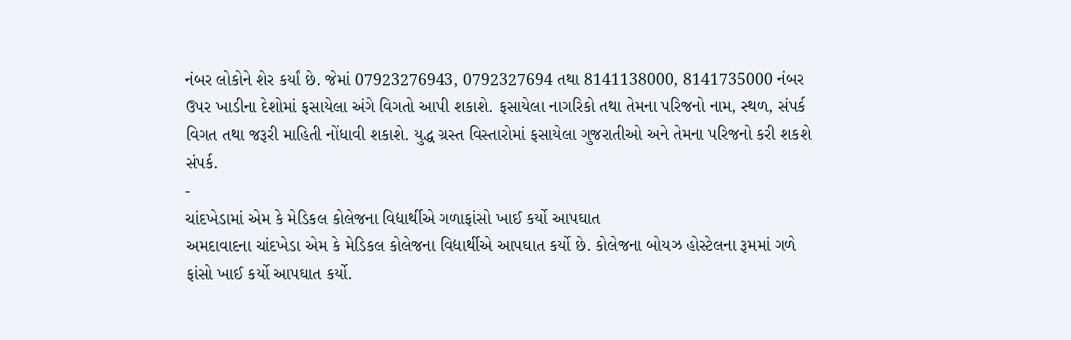નંબર લોકોને શેર કર્યાં છે. જેમાં 07923276943, 0792327694 તથા 8141138000, 8141735000 નંબર ઉપર ખાડીના દેશોમાં ફસાયેલા અંગે વિગતો આપી શકાશે. ફસાયેલા નાગરિકો તથા તેમના પરિજનો નામ, સ્થળ, સંપર્ક વિગત તથા જરૂરી માહિતી નોંધાવી શકાશે. યુદ્ધ ગ્રસ્ત વિસ્તારોમાં ફસાયેલા ગુજરાતીઓ અને તેમના પરિજનો કરી શકશે સંપર્ક.
-
ચાંદખેડામાં એમ કે મેડિકલ કોલેજના વિદ્યાર્થીએ ગળાફાંસો ખાઈ કર્યો આપઘાત
અમદાવાદના ચાંદખેડા એમ કે મેડિકલ કોલેજના વિદ્યાર્થીએ આપઘાત કર્યો છે. કોલેજના બોયઝ હોસ્ટેલના રૂમમાં ગળે ફાંસો ખાઈ કર્યો આપઘાત કર્યો.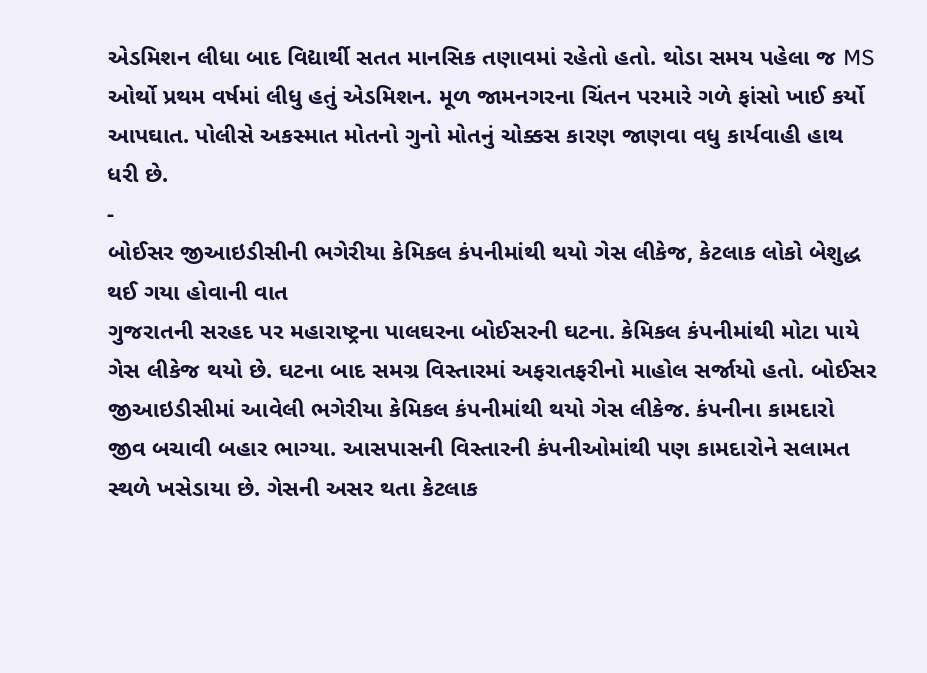એડમિશન લીધા બાદ વિદ્યાર્થી સતત માનસિક તણાવમાં રહેતો હતો. થોડા સમય પહેલા જ MS ઓર્થો પ્રથમ વર્ષમાં લીધુ હતું એડમિશન. મૂળ જામનગરના ચિંતન પરમારે ગળે ફાંસો ખાઈ કર્યો આપઘાત. પોલીસે અકસ્માત મોતનો ગુનો મોતનું ચોક્કસ કારણ જાણવા વધુ કાર્યવાહી હાથ ધરી છે.
-
બોઈસર જીઆઇડીસીની ભગેરીયા કેમિકલ કંપનીમાંથી થયો ગેસ લીકેજ, કેટલાક લોકો બેશુદ્ધ થઈ ગયા હોવાની વાત
ગુજરાતની સરહદ પર મહારાષ્ટ્રના પાલઘરના બોઈસરની ઘટના. કેમિકલ કંપનીમાંથી મોટા પાયે ગેસ લીકેજ થયો છે. ઘટના બાદ સમગ્ર વિસ્તારમાં અફરાતફરીનો માહોલ સર્જાયો હતો. બોઈસર જીઆઇડીસીમાં આવેલી ભગેરીયા કેમિકલ કંપનીમાંથી થયો ગેસ લીકેજ. કંપનીના કામદારો જીવ બચાવી બહાર ભાગ્યા. આસપાસની વિસ્તારની કંપનીઓમાંથી પણ કામદારોને સલામત સ્થળે ખસેડાયા છે. ગેસની અસર થતા કેટલાક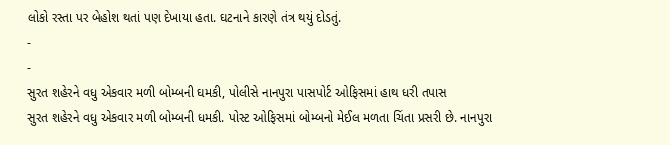લોકો રસ્તા પર બેહોશ થતાં પણ દેખાયા હતા. ઘટનાને કારણે તંત્ર થયું દોડતું.
-
-
સુરત શહેરને વધુ એકવાર મળી બોમ્બની ઘમકી, પોલીસે નાનપુરા પાસપોર્ટ ઓફિસમાં હાથ ધરી તપાસ
સુરત શહેરને વધુ એકવાર મળી બોમ્બની ધમકી. પોસ્ટ ઓફિસમાં બોમ્બનો મેઈલ મળતા ચિંતા પ્રસરી છે. નાનપુરા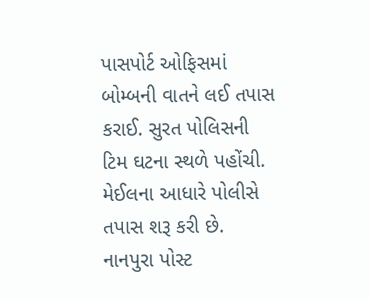પાસપોર્ટ ઓફિસમાં બોમ્બની વાતને લઈ તપાસ કરાઈ. સુરત પોલિસની ટિમ ઘટના સ્થળે પહોંચી. મેઈલના આધારે પોલીસે તપાસ શરૂ કરી છે. નાનપુરા પોસ્ટ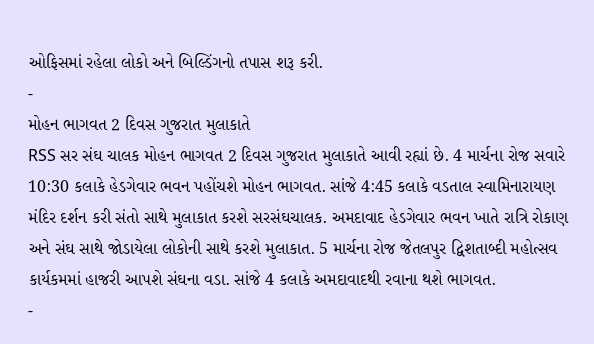ઓફિસમાં રહેલા લોકો અને બિલ્ડિંગનો તપાસ શરૂ કરી.
-
મોહન ભાગવત 2 દિવસ ગુજરાત મુલાકાતે
RSS સર સંઘ ચાલક મોહન ભાગવત 2 દિવસ ગુજરાત મુલાકાતે આવી રહ્યાં છે. 4 માર્ચના રોજ સવારે 10:30 કલાકે હેડગેવાર ભવન પહોંચશે મોહન ભાગવત. સાંજે 4:45 કલાકે વડતાલ સ્વામિનારાયણ મંદિર દર્શન કરી સંતો સાથે મુલાકાત કરશે સરસંઘચાલક. અમદાવાદ હેડગેવાર ભવન ખાતે રાત્રિ રોકાણ અને સંઘ સાથે જોડાયેલા લોકોની સાથે કરશે મુલાકાત. 5 માર્ચના રોજ જેતલપુર દ્વિશતાબ્દી મહોત્સવ કાર્યકમમાં હાજરી આપશે સંઘના વડા. સાંજે 4 કલાકે અમદાવાદથી રવાના થશે ભાગવત.
-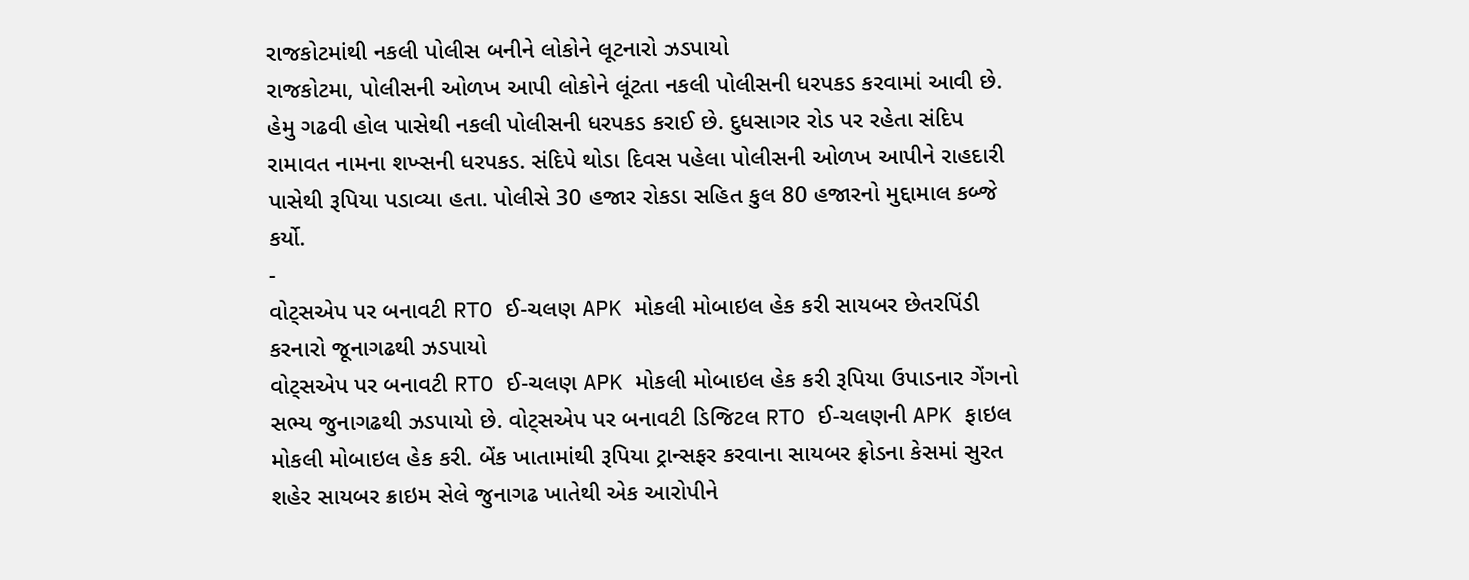રાજકોટમાંથી નકલી પોલીસ બનીને લોકોને લૂટનારો ઝડપાયો
રાજકોટમા, પોલીસની ઓળખ આપી લોકોને લૂંટતા નકલી પોલીસની ધરપકડ કરવામાં આવી છે. હેમુ ગઢવી હોલ પાસેથી નકલી પોલીસની ધરપકડ કરાઈ છે. દુધસાગર રોડ પર રહેતા સંદિપ રામાવત નામના શખ્સની ધરપકડ. સંદિપે થોડા દિવસ પહેલા પોલીસની ઓળખ આપીને રાહદારી પાસેથી રૂપિયા પડાવ્યા હતા. પોલીસે 30 હજાર રોકડા સહિત કુલ 80 હજારનો મુદ્દામાલ કબ્જે કર્યો.
-
વોટ્સએપ પર બનાવટી RTO ઈ-ચલણ APK મોકલી મોબાઇલ હેક કરી સાયબર છેતરપિંડી કરનારો જૂનાગઢથી ઝડપાયો
વોટ્સએપ પર બનાવટી RTO ઈ-ચલણ APK મોકલી મોબાઇલ હેક કરી રૂપિયા ઉપાડનાર ગેંગનો સભ્ય જુનાગઢથી ઝડપાયો છે. વોટ્સએપ પર બનાવટી ડિજિટલ RTO ઈ-ચલણની APK ફાઇલ મોકલી મોબાઇલ હેક કરી. બેંક ખાતામાંથી રૂપિયા ટ્રાન્સફર કરવાના સાયબર ફ્રોડના કેસમાં સુરત શહેર સાયબર ક્રાઇમ સેલે જુનાગઢ ખાતેથી એક આરોપીને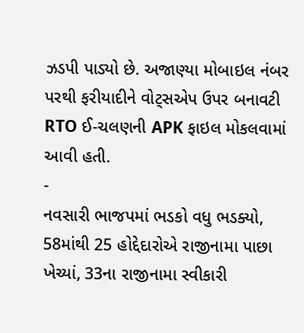ઝડપી પાડ્યો છે. અજાણ્યા મોબાઇલ નંબર પરથી ફરીયાદીને વોટ્સએપ ઉપર બનાવટી RTO ઈ-ચલણની APK ફાઇલ મોકલવામાં આવી હતી.
-
નવસારી ભાજપમાં ભડકો વધુ ભડક્યો, 58માંથી 25 હોદ્દેદારોએ રાજીનામા પાછા ખેચ્યાં, 33ના રાજીનામા સ્વીકારી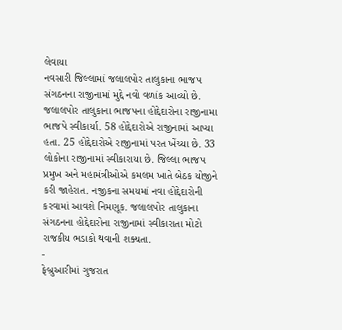લેવાયા
નવસારી જિલ્લામાં જલાલપોર તાલુકાના ભાજપ સંગઠનના રાજીનામાં મુદ્દે નવો વળાંક આવ્યો છે. જલાલપોર તાલુકાના ભાજપના હોદ્દેદારોના રાજીનામા ભાજપે સ્વીકાર્યા. 58 હોદ્દેદારોએ રાજીનામાં આપ્યા હતા. 25 હોદ્દેદારોએ રાજીનામાં પરત ખેંચ્યા છે. 33 લોકોના રાજીનામાં સ્વીકારાયા છે. જિલ્લા ભાજપ પ્રમુખ અને મહામંત્રીઓએ કમલમ ખાતે બેઠક યોજીને કરી જાહેરાત. નજીકના સમયમાં નવા હોદ્દેદારોની કરવામાં આવશે નિમણૂક. જલાલપોર તાલુકાના સંગઠનના હોદ્દેદારોના રાજીનામાં સ્વીકારાતા મોટો રાજકીય ભડાકો થવાની શક્યતા.
-
ફેબ્રુઆરીમાં ગુજરાત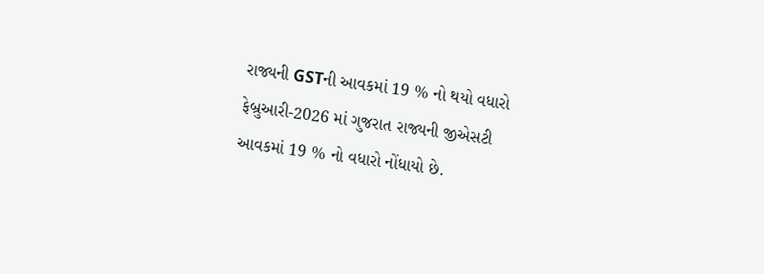રાજ્યની GSTની આવકમાં 19 % નો થયો વધારો
ફેબ્રુઆરી-2026 માં ગુજરાત રાજ્યની જીએસટી આવકમાં 19 % નો વધારો નોંધાયો છે.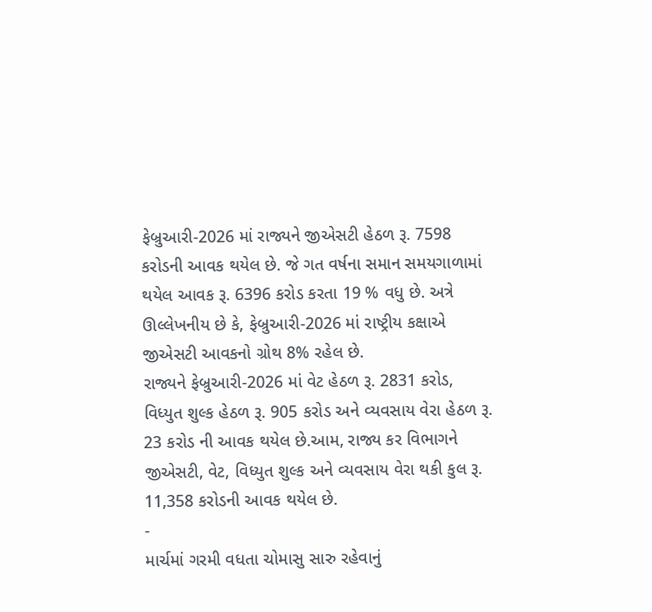ફેબ્રુઆરી-2026 માં રાજ્યને જીએસટી હેઠળ રૂ. 7598 કરોડની આવક થયેલ છે. જે ગત વર્ષના સમાન સમયગાળામાં થયેલ આવક રૂ. 6396 કરોડ કરતા 19 % વધુ છે. અત્રે ઊલ્લેખનીય છે કે, ફેબ્રુઆરી-2026 માં રાષ્ટ્રીય કક્ષાએ જીએસટી આવકનો ગ્રોથ 8% રહેલ છે.
રાજ્યને ફેબ્રુઆરી-2026 માં વેટ હેઠળ રૂ. 2831 કરોડ, વિધ્યુત શુલ્ક હેઠળ રૂ. 905 કરોડ અને વ્યવસાય વેરા હેઠળ રૂ. 23 કરોડ ની આવક થયેલ છે.આમ, રાજ્ય કર વિભાગને જીએસટી, વેટ, વિધ્યુત શુલ્ક અને વ્યવસાય વેરા થકી કુલ રૂ. 11,358 કરોડની આવક થયેલ છે.
-
માર્ચમાં ગરમી વધતા ચોમાસુ સારુ રહેવાનું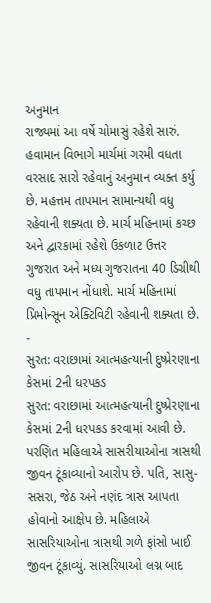અનુમાન
રાજ્યમાં આ વર્ષે ચોમાસું રહેશે સારું. હવામાન વિભાગે માર્ચમાં ગરમી વધતા વરસાદ સારો રહેવાનું અનુમાન વ્યક્ત કર્યુ છે. મહત્તમ તાપમાન સામાન્યથી વધુ રહેવાની શક્યતા છે. માર્ચ મહિનામાં કચ્છ અને દ્વારકામાં રહેશે ઉકળાટ ઉત્તર ગુજરાત અને મધ્ય ગુજરાતના 40 ડિગ્રીથી વધુ તાપમાન નોંધાશે. માર્ચ મહિનામાં પ્રિમોન્સૂન એક્ટિવિટી રહેવાની શક્યતા છે.
-
સુરત: વરાછામાં આત્મહત્યાની દુષ્પ્રેરણાના કેસમાં 2ની ધરપકડ
સુરત: વરાછામાં આત્મહત્યાની દુષ્પ્રેરણાના કેસમાં 2ની ધરપકડ કરવામાં આવી છે. પરણિત મહિલાએ સાસરીયાઓના ત્રાસથી જીવન ટૂંકાવ્યાનો આરોપ છે. પતિ, સાસુ-સસરા, જેઠ અને નણંદ ત્રાસ આપતા હોવાનો આક્ષેપ છે. મહિલાએ સાસરિયાઓના ત્રાસથી ગળે ફાંસો ખાઈ જીવન ટૂંકાવ્યું. સાસરિયાઓ લગ્ન બાદ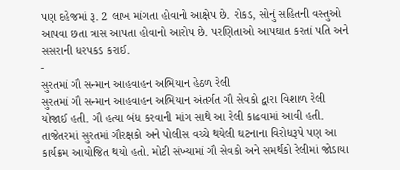પણ દહેજમાં રૂ. 2 લાખ માંગતા હોવાનો આક્ષેપ છે. રોકડ, સોનું સહિતની વસ્તુઓ આપવા છતા ત્રાસ આપતા હોવાનો આરોપ છે. પરણિતાઓ આપઘાત કરતાં પતિ અને સસરાની ધરપકડ કરાઈ.
-
સુરતમાં ગૌ સન્માન આહવાહન અભિયાન હેઠળ રેલી
સુરતમાં ગૌ સન્માન આહવાહન અભિયાન અંતર્ગત ગૌ સેવકો દ્વારા વિશાળ રેલી યોજાઈ હતી. ગૌ હત્યા બંધ કરવાની માંગ સાથે આ રેલી કાઢવામાં આવી હતી. તાજેતરમાં સુરતમાં ગૌરક્ષકો અને પોલીસ વચ્ચે થયેલી ઘટનાના વિરોધરૂપે પણ આ કાર્યક્રમ આયોજિત થયો હતો. મોટી સંખ્યામાં ગૌ સેવકો અને સમર્થકો રેલીમાં જોડાયા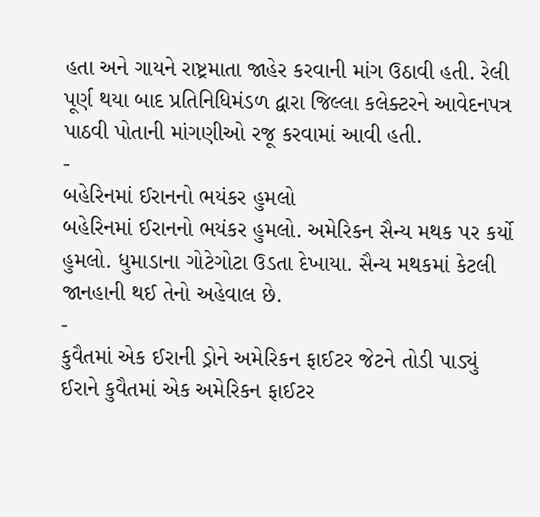હતા અને ગાયને રાષ્ટ્રમાતા જાહેર કરવાની માંગ ઉઠાવી હતી. રેલી પૂર્ણ થયા બાદ પ્રતિનિધિમંડળ દ્વારા જિલ્લા કલેક્ટરને આવેદનપત્ર પાઠવી પોતાની માંગણીઓ રજૂ કરવામાં આવી હતી.
-
બહેરિનમાં ઈરાનનો ભયંકર હુમલો
બહેરિનમાં ઈરાનનો ભયંકર હુમલો. અમેરિકન સૈન્ય મથક પર કર્યો હુમલો. ધુમાડાના ગોટેગોટા ઉડતા દેખાયા. સૈન્ય મથકમાં કેટલી જાનહાની થઈ તેનો અહેવાલ છે.
-
કુવૈતમાં એક ઈરાની ડ્રોને અમેરિકન ફાઈટર જેટને તોડી પાડ્યું
ઈરાને કુવૈતમાં એક અમેરિકન ફાઈટર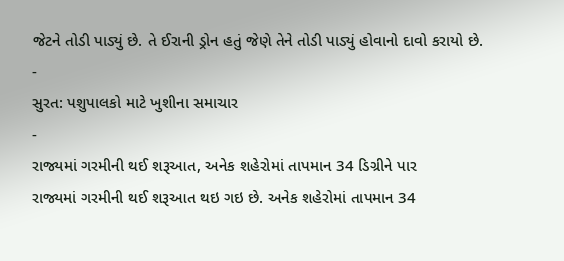જેટને તોડી પાડ્યું છે. તે ઈરાની ડ્રોન હતું જેણે તેને તોડી પાડ્યું હોવાનો દાવો કરાયો છે.
-
સુરત: પશુપાલકો માટે ખુશીના સમાચાર
-
રાજ્યમાં ગરમીની થઈ શરૂઆત, અનેક શહેરોમાં તાપમાન 34 ડિગ્રીને પાર
રાજ્યમાં ગરમીની થઈ શરૂઆત થઇ ગઇ છે. અનેક શહેરોમાં તાપમાન 34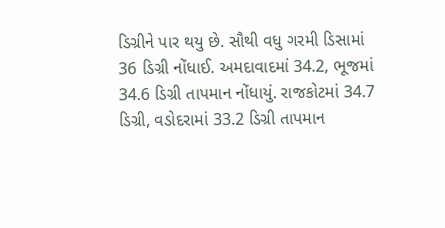ડિગ્રીને પાર થયુ છે. સૌથી વધુ ગરમી ડિસામાં 36 ડિગ્રી નોંધાઈ. અમદાવાદમાં 34.2, ભૂજમાં 34.6 ડિગ્રી તાપમાન નોંધાયું. રાજકોટમાં 34.7 ડિગ્રી, વડોદરામાં 33.2 ડિગ્રી તાપમાન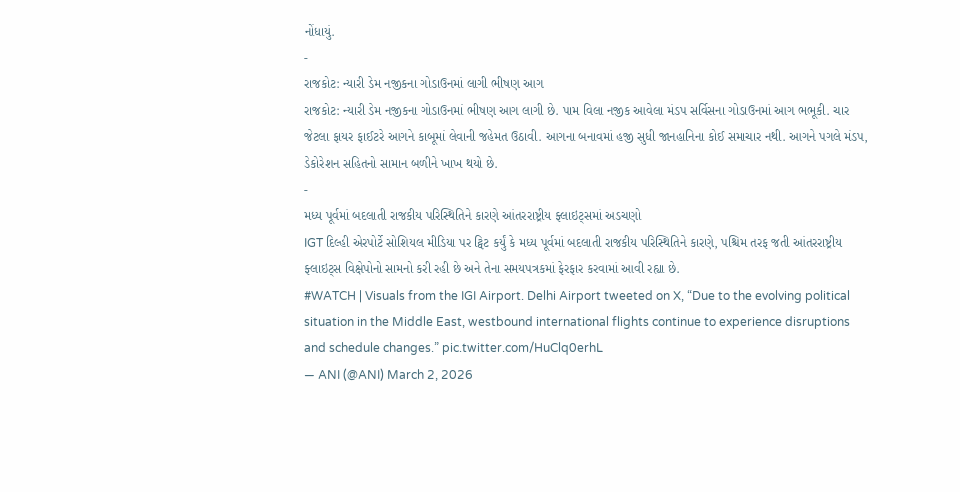નોંધાયું.
-
રાજકોટ: ન્યારી ડેમ નજીકના ગોડાઉનમાં લાગી ભીષણ આગ
રાજકોટ: ન્યારી ડેમ નજીકના ગોડાઉનમાં ભીષણ આગ લાગી છે. પામ વિલા નજીક આવેલા મંડપ સર્વિસના ગોડાઉનમાં આગ ભભૂકી. ચાર જેટલા ફાયર ફાઈટરે આગને કાબૂમાં લેવાની જહેમત ઉઠાવી. આગના બનાવમાં હજી સુધી જાનહાનિના કોઈ સમાચાર નથી. આગને પગલે મંડપ, ડેકોરેશન સહિતનો સામાન બળીને ખાખ થયો છે.
-
મધ્ય પૂર્વમાં બદલાતી રાજકીય પરિસ્થિતિને કારણે આંતરરાષ્ટ્રીય ફ્લાઇટ્સમાં અડચણો
IGT દિલ્હી એરપોર્ટે સોશિયલ મીડિયા પર ટ્વિટ કર્યું કે મધ્ય પૂર્વમાં બદલાતી રાજકીય પરિસ્થિતિને કારણે, પશ્ચિમ તરફ જતી આંતરરાષ્ટ્રીય ફ્લાઇટ્સ વિક્ષેપોનો સામનો કરી રહી છે અને તેના સમયપત્રકમાં ફેરફાર કરવામાં આવી રહ્યા છે.
#WATCH | Visuals from the IGI Airport. Delhi Airport tweeted on X, “Due to the evolving political situation in the Middle East, westbound international flights continue to experience disruptions and schedule changes.” pic.twitter.com/HuClq0erhL
— ANI (@ANI) March 2, 2026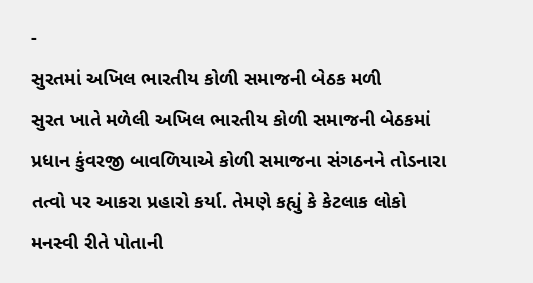-
સુરતમાં અખિલ ભારતીય કોળી સમાજની બેઠક મળી
સુરત ખાતે મળેલી અખિલ ભારતીય કોળી સમાજની બેઠકમાં પ્રધાન કુંવરજી બાવળિયાએ કોળી સમાજના સંગઠનને તોડનારા તત્વો પર આકરા પ્રહારો કર્યા. તેમણે કહ્યું કે કેટલાક લોકો મનસ્વી રીતે પોતાની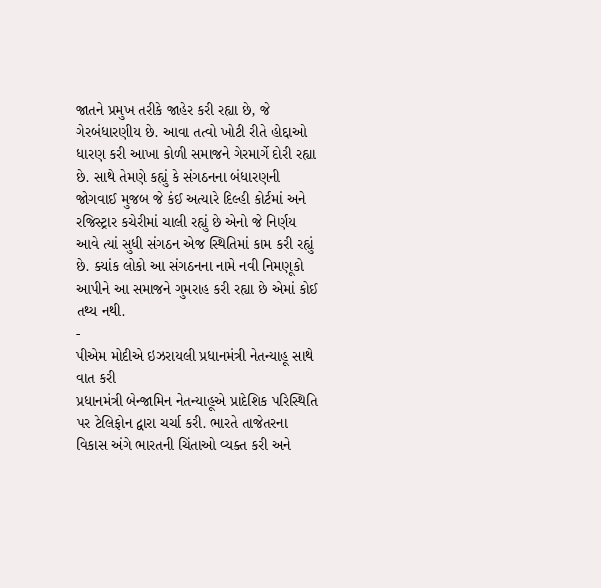જાતને પ્રમુખ તરીકે જાહેર કરી રહ્યા છે, જે ગેરબંધારણીય છે. આવા તત્વો ખોટી રીતે હોદ્દાઓ ધારણ કરી આખા કોળી સમાજને ગેરમાર્ગે દોરી રહ્યા છે. સાથે તેમણે કહ્યું કે સંગઠનના બંધારણની જોગવાઈ મુજબ જે કંઈ અત્યારે દિલ્હી કોર્ટમાં અને રજિસ્ટ્રાર કચેરીમાં ચાલી રહ્યું છે એનો જે નિર્ણય આવે ત્યાં સુધી સંગઠન એજ સ્થિતિમાં કામ કરી રહ્યું છે. ક્યાંક લોકો આ સંગઠનના નામે નવી નિમણૂકો આપીને આ સમાજને ગુમરાહ કરી રહ્યા છે એમાં કોઈ તથ્ય નથી.
-
પીએમ મોદીએ ઇઝરાયલી પ્રધાનમંત્રી નેતન્યાહૂ સાથે વાત કરી
પ્રધાનમંત્રી બેન્જામિન નેતન્યાહૂએ પ્રાદેશિક પરિસ્થિતિ પર ટેલિફોન દ્વારા ચર્ચા કરી. ભારતે તાજેતરના વિકાસ અંગે ભારતની ચિંતાઓ વ્યક્ત કરી અને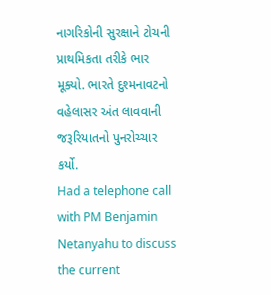નાગરિકોની સુરક્ષાને ટોચની પ્રાથમિકતા તરીકે ભાર મૂક્યો. ભારતે દુશ્મનાવટનો વહેલાસર અંત લાવવાની જરૂરિયાતનો પુનરોચ્ચાર કર્યો.
Had a telephone call with PM Benjamin Netanyahu to discuss the current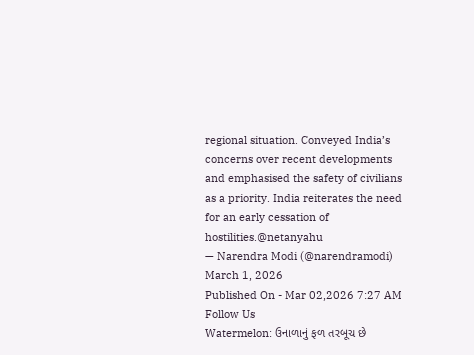regional situation. Conveyed India’s concerns over recent developments and emphasised the safety of civilians as a priority. India reiterates the need for an early cessation of hostilities.@netanyahu
— Narendra Modi (@narendramodi) March 1, 2026
Published On - Mar 02,2026 7:27 AM
Follow Us
Watermelon: ઉનાળાનું ફળ તરબૂચ છે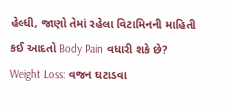હેલ્ધી, જાણો તેમાં રહેલા વિટામિનની માહિતી
કઈ આદતો Body Pain વધારી શકે છે?
Weight Loss: વજન ઘટાડવા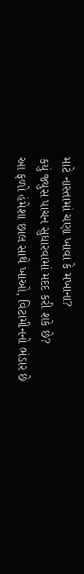માટે નાસ્તામાં ચણા ખાવા કે મખાના?
કયું જ્યુસ પાચન સુધારવામાં મદદ કરી શકે છે?
આ ફળો હંમેશા છાલ સાથે ખાઓ, વિટામીનનો ભંડાર છે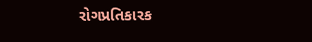રોગપ્રતિકારક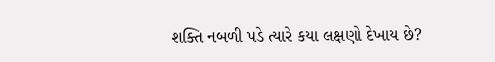શક્તિ નબળી પડે ત્યારે કયા લક્ષણો દેખાય છે?